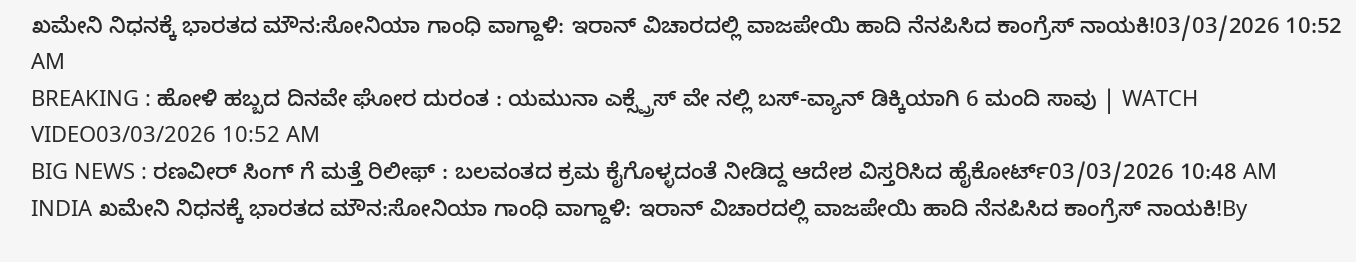ಖಮೇನಿ ನಿಧನಕ್ಕೆ ಭಾರತದ ಮೌನ:ಸೋನಿಯಾ ಗಾಂಧಿ ವಾಗ್ದಾಳಿ: ಇರಾನ್ ವಿಚಾರದಲ್ಲಿ ವಾಜಪೇಯಿ ಹಾದಿ ನೆನಪಿಸಿದ ಕಾಂಗ್ರೆಸ್ ನಾಯಕಿ!03/03/2026 10:52 AM
BREAKING : ಹೋಳಿ ಹಬ್ಬದ ದಿನವೇ ಘೋರ ದುರಂತ : ಯಮುನಾ ಎಕ್ಸ್ಪ್ರೆಸ್ ವೇ ನಲ್ಲಿ ಬಸ್-ವ್ಯಾನ್ ಡಿಕ್ಕಿಯಾಗಿ 6 ಮಂದಿ ಸಾವು | WATCH VIDEO03/03/2026 10:52 AM
BIG NEWS : ರಣವೀರ್ ಸಿಂಗ್ ಗೆ ಮತ್ತೆ ರಿಲೀಫ್ : ಬಲವಂತದ ಕ್ರಮ ಕೈಗೊಳ್ಳದಂತೆ ನೀಡಿದ್ದ ಆದೇಶ ವಿಸ್ತರಿಸಿದ ಹೈಕೋರ್ಟ್03/03/2026 10:48 AM
INDIA ಖಮೇನಿ ನಿಧನಕ್ಕೆ ಭಾರತದ ಮೌನ:ಸೋನಿಯಾ ಗಾಂಧಿ ವಾಗ್ದಾಳಿ: ಇರಾನ್ ವಿಚಾರದಲ್ಲಿ ವಾಜಪೇಯಿ ಹಾದಿ ನೆನಪಿಸಿದ ಕಾಂಗ್ರೆಸ್ ನಾಯಕಿ!By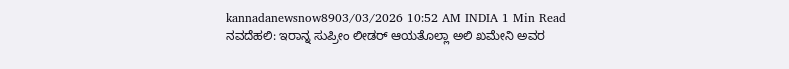kannadanewsnow8903/03/2026 10:52 AM INDIA 1 Min Read ನವದೆಹಲಿ: ಇರಾನ್ನ ಸುಪ್ರೀಂ ಲೀಡರ್ ಆಯತೊಲ್ಲಾ ಅಲಿ ಖಮೇನಿ ಅವರ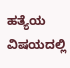ಹತ್ಯೆಯ ವಿಷಯದಲ್ಲಿ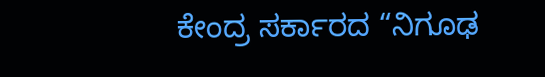ಕೇಂದ್ರ ಸರ್ಕಾರದ “ನಿಗೂಢ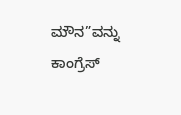ಮೌನ”ವನ್ನು ಕಾಂಗ್ರೆಸ್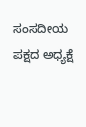ಸಂಸದೀಯ ಪಕ್ಷದ ಅಧ್ಯಕ್ಷೆ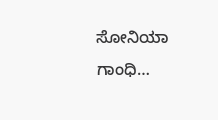ಸೋನಿಯಾ ಗಾಂಧಿ…